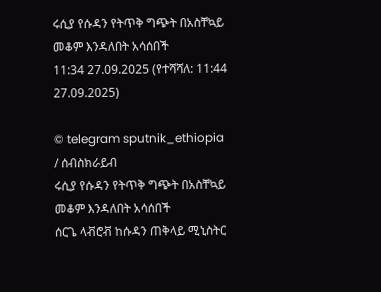ሩሲያ የሱዳን የትጥቅ ግጭት በአስቸኳይ መቆም እንዳለበት አሳሰበች
11:34 27.09.2025 (የተሻሻለ: 11:44 27.09.2025)

© telegram sputnik_ethiopia
/ ሰብስክራይብ
ሩሲያ የሱዳን የትጥቅ ግጭት በአስቸኳይ መቆም እንዳለበት አሳሰበች
ሰርጌ ላቭሮቭ ከሱዳን ጠቅላይ ሚኒስትር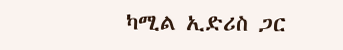ካሚል ኢድሪስ ጋር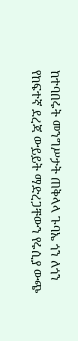ከተባበሩት መንግሥታት ጠቅላላ ጉባኤ ጎን ለጎን የከፍተኛ ደረጃ ውይይት ማድረጋቸውን የሩሲያ ውጭ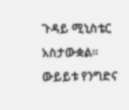ጉዳይ ሚኒስቴር አስታውቋል።
ውይይቱ የንግድና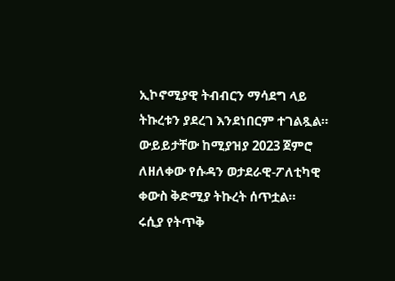ኢኮኖሚያዊ ትብብርን ማሳደግ ላይ ትኩረቱን ያደረገ እንደነበርም ተገልጿል።
ውይይታቸው ከሚያዝያ 2023 ጀምሮ ለዘለቀው የሱዳን ወታደራዊ-ፖለቲካዊ ቀውስ ቅድሚያ ትኩረት ሰጥቷል።
ሩሲያ የትጥቅ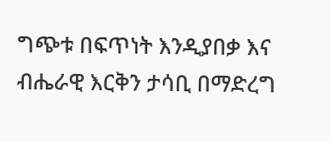ግጭቱ በፍጥነት እንዲያበቃ እና ብሔራዊ እርቅን ታሳቢ በማድረግ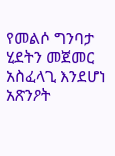የመልሶ ግንባታ ሂደትን መጀመር አስፈላጊ እንደሆነ አጽንዖት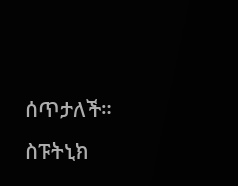ሰጥታለች።
ስፑትኒክ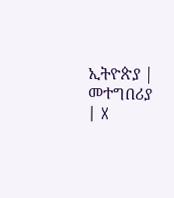ኢትዮጵያ | መተግበሪያ | X